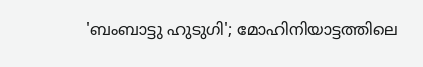'ബംബാട്ടു ഹുടുഗി'; മോഹിനിയാട്ടത്തിലെ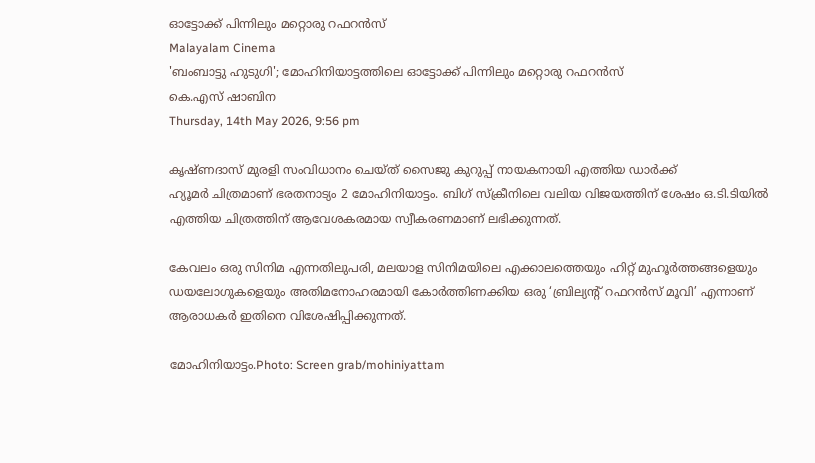ഓട്ടോക്ക് പിന്നിലും മറ്റൊരു റഫറൻസ്
Malayalam Cinema
'ബംബാട്ടു ഹുടുഗി'; മോഹിനിയാട്ടത്തിലെ ഓട്ടോക്ക് പിന്നിലും മറ്റൊരു റഫറൻസ്
കെ.എസ് ഷാബിന
Thursday, 14th May 2026, 9:56 pm

കൃഷ്ണദാസ് മുരളി സംവിധാനം ചെയ്ത് സൈജു കുറുപ്പ് നായകനായി എത്തിയ ഡാർക്ക്
ഹ്യൂമർ ചിത്രമാണ് ഭരതനാട്യം 2 മോഹിനിയാട്ടം. ബിഗ് സ്‌ക്രീനിലെ വലിയ വിജയത്തിന് ശേഷം ഒ.ടി.ടിയിൽ എത്തിയ ചിത്രത്തിന് ആവേശകരമായ സ്വീകരണമാണ് ലഭിക്കുന്നത്.

കേവലം ഒരു സിനിമ എന്നതിലുപരി, മലയാള സിനിമയിലെ എക്കാലത്തെയും ഹിറ്റ് മുഹൂർത്തങ്ങളെയും ഡയലോഗുകളെയും അതിമനോഹരമായി കോർത്തിണക്കിയ ഒരു ‘ബ്രില്യന്റ് റഫറൻസ് മൂവി’ എന്നാണ് ആരാധകർ ഇതിനെ വിശേഷിപ്പിക്കുന്നത്.

മോഹിനിയാട്ടം.Photo: Screen grab/mohiniyattam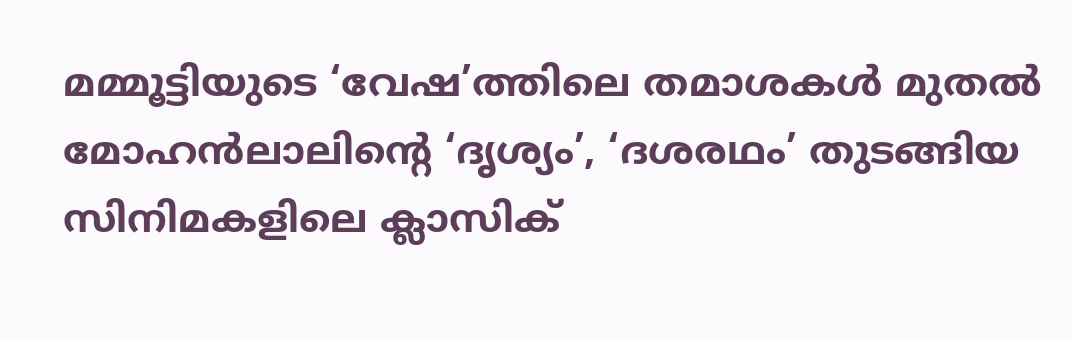മമ്മൂട്ടിയുടെ ‘വേഷ’ത്തിലെ തമാശകൾ മുതൽ മോഹൻലാലിന്റെ ‘ദൃശ്യം’, ‘ദശരഥം’ തുടങ്ങിയ സിനിമകളിലെ ക്ലാസിക്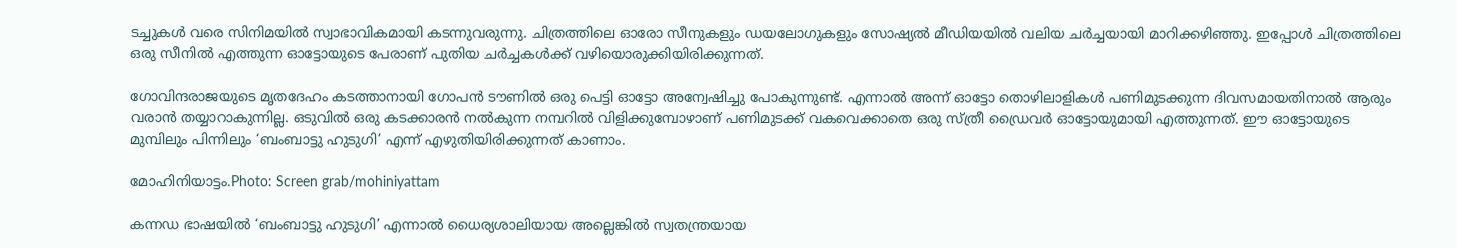ടച്ചുകൾ വരെ സിനിമയിൽ സ്വാഭാവികമായി കടന്നുവരുന്നു. ചിത്രത്തിലെ ഓരോ സീനുകളും ഡയലോഗുകളും സോഷ്യൽ മീഡിയയിൽ വലിയ ചർച്ചയായി മാറിക്കഴിഞ്ഞു. ഇപ്പോൾ ചിത്രത്തിലെ ഒരു സീനിൽ എത്തുന്ന ഓട്ടോയുടെ പേരാണ് പുതിയ ചർച്ചകൾക്ക് വഴിയൊരുക്കിയിരിക്കുന്നത്.

ഗോവിന്ദരാജയുടെ മൃതദേഹം കടത്താനായി ഗോപൻ ടൗണിൽ ഒരു പെട്ടി ഓട്ടോ അന്വേഷിച്ചു പോകുന്നുണ്ട്. എന്നാൽ അന്ന് ഓട്ടോ തൊഴിലാളികൾ പണിമുടക്കുന്ന ദിവസമായതിനാൽ ആരും വരാൻ തയ്യാറാകുന്നില്ല. ഒടുവിൽ ഒരു കടക്കാരൻ നൽകുന്ന നമ്പറിൽ വിളിക്കുമ്പോഴാണ് പണിമുടക്ക് വകവെക്കാതെ ഒരു സ്ത്രീ ഡ്രൈവർ ഓട്ടോയുമായി എത്തുന്നത്. ഈ ഓട്ടോയുടെ മുമ്പിലും പിന്നിലും ‘ബംബാട്ടു ഹുടുഗി’ എന്ന് എഴുതിയിരിക്കുന്നത് കാണാം.

മോഹിനിയാട്ടം.Photo: Screen grab/mohiniyattam

കന്നഡ ഭാഷയിൽ ‘ബംബാട്ടു ഹുടുഗി’ എന്നാൽ ധൈര്യശാലിയായ അല്ലെങ്കിൽ സ്വതന്ത്രയായ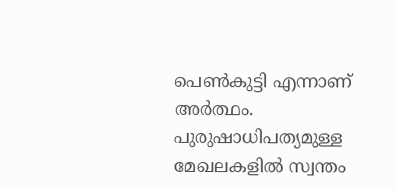പെൺകുട്ടി എന്നാണ് അർത്ഥം. പുരുഷാധിപത്യമുള്ള മേഖലകളിൽ സ്വന്തം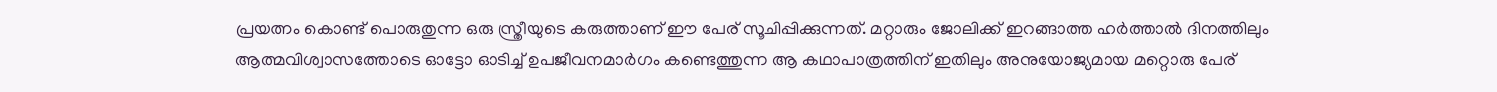പ്രയത്നം കൊണ്ട് പൊരുതുന്ന ഒരു സ്ത്രീയുടെ കരുത്താണ് ഈ പേര് സൂചിപ്പിക്കുന്നത്. മറ്റാരും ജോലിക്ക് ഇറങ്ങാത്ത ഹർത്താൽ ദിനത്തിലും ആത്മവിശ്വാസത്തോടെ ഓട്ടോ ഓടിച്ച് ഉപജീവനമാർഗം കണ്ടെത്തുന്ന ആ കഥാപാത്രത്തിന് ഇതിലും അനുയോജ്യമായ മറ്റൊരു പേര്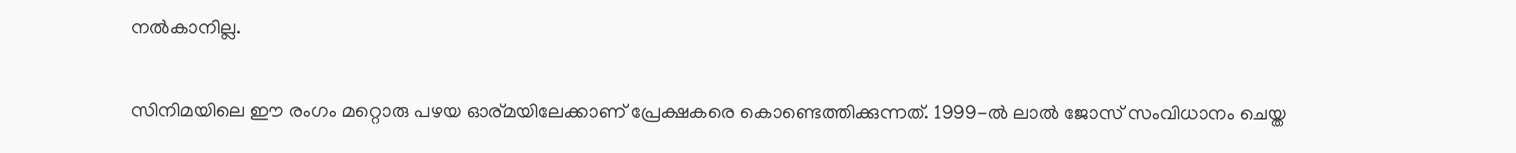നൽകാനില്ല.

സിനിമയിലെ ഈ രംഗം മറ്റൊരു പഴയ ഓര്മയിലേക്കാണ് പ്രേക്ഷകരെ കൊണ്ടെത്തിക്കുന്നത്. 1999-ൽ ലാൽ ജോസ് സംവിധാനം ചെയ്ത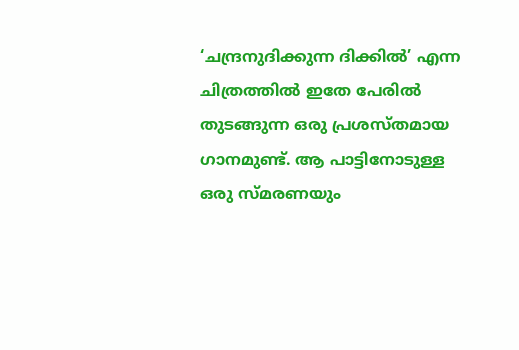‘ചന്ദ്രനുദിക്കുന്ന ദിക്കിൽ’ എന്ന ചിത്രത്തിൽ ഇതേ പേരിൽ തുടങ്ങുന്ന ഒരു പ്രശസ്തമായ ഗാനമുണ്ട്. ആ പാട്ടിനോടുള്ള ഒരു സ്മരണയും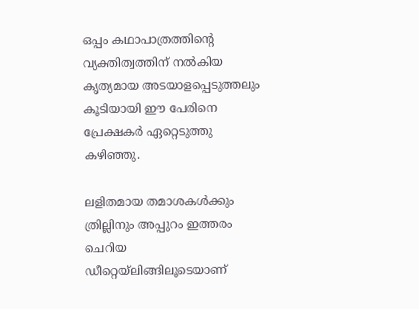ഒപ്പം കഥാപാത്രത്തിന്റെ വ്യക്തിത്വത്തിന് നൽകിയ കൃത്യമായ അടയാളപ്പെടുത്തലും കൂടിയായി ഈ പേരിനെ പ്രേക്ഷകർ ഏറ്റെടുത്തു കഴിഞ്ഞു.

ലളിതമായ തമാശകൾക്കും ത്രില്ലിനും അപ്പുറം ഇത്തരം ചെറിയ ഡീറ്റെയ്ലിങ്ങിലൂടെയാണ്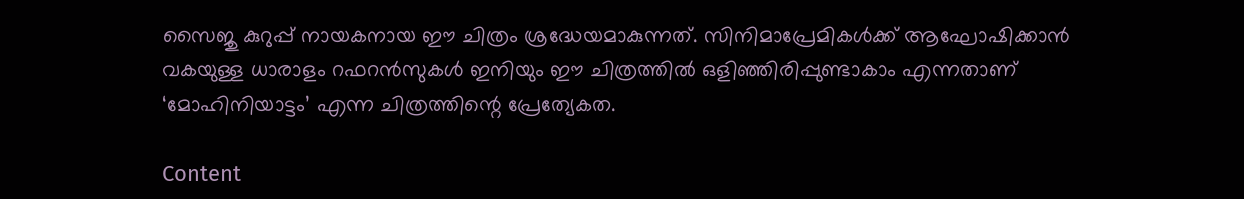സൈജു കുറുപ്പ് നായകനായ ഈ ചിത്രം ശ്രദ്ധേയമാകുന്നത്. സിനിമാപ്രേമികൾക്ക് ആഘോഷിക്കാൻ വകയുള്ള ധാരാളം റഫറൻസുകൾ ഇനിയും ഈ ചിത്രത്തിൽ ഒളിഞ്ഞിരിപ്പുണ്ടാകാം എന്നതാണ് ‘മോഹിനിയാട്ടം’ എന്ന ചിത്രത്തിന്റെ പ്രേത്യേകത.

Content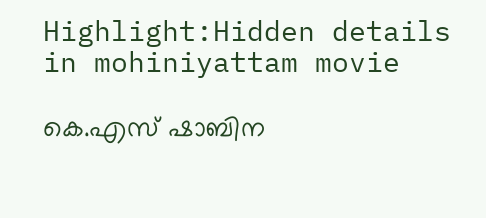Highlight:Hidden details in mohiniyattam movie

കെ.എസ് ഷാബിന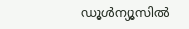ഡൂള്‍ന്യൂസില്‍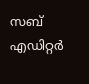സബ് എഡിറ്റര്‍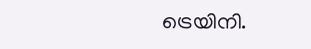ട്രെയിനി.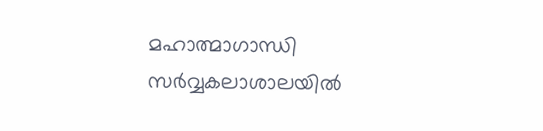മഹാത്മാഗാന്ധി സര്‍വ്വകലാശാലയില്‍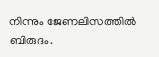നിന്നും ജേണലിസത്തില്‍ ബിരുദം.